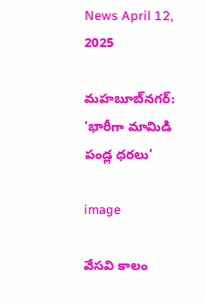News April 12, 2025

మహబూబ్‌నగర్: ‘భారీగా మామిడి పండ్ల ధరలు’

image

వేసవి కాలం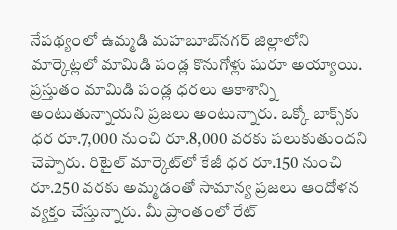నేపథ్యంలో ఉమ్మడి మహబూబ్‌నగర్ జిల్లాలోని మార్కెట్లలో మామిడి పండ్ల కొనుగోళ్లు షురూ అయ్యాయి. ప్రస్తుతం మామిడి పండ్ల ధరలు ఆకాశాన్ని అంటుతున్నాయని ప్రజలు అంటున్నారు. ఒక్కో బాక్స్‌కు ధర రూ.7,000 నుంచి రూ.8,000 వరకు పలుకుతుందని చెప్పారు. రిటైల్ మార్కెట్‌లో కేజీ ధర రూ.150 నుంచి రూ.250 వరకు అమ్మడంతో సామాన్య ప్రజలు ఆందోళన వ్యక్తం చేస్తున్నారు. మీ ప్రాంతంలో రేట్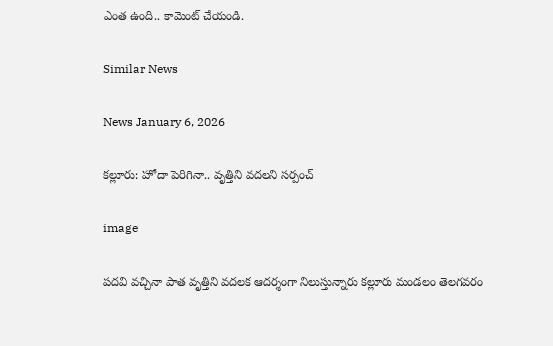ఎంత ఉంది.. కామెంట్ చేయండి.

Similar News

News January 6, 2026

కల్లూరు: హోదా పెరిగినా.. వృత్తిని వదలని సర్పంచ్

image

పదవి వచ్చినా పాత వృత్తిని వదలక ఆదర్శంగా నిలుస్తున్నారు కల్లూరు మండలం తెలగవరం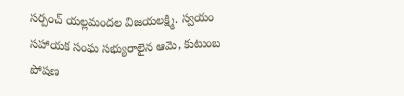సర్పంచ్ యల్లమందల విజయలక్ష్మి. స్వయం సహాయక సంఘ సభ్యురాలైన ఆమె, కుటుంబ పోషణ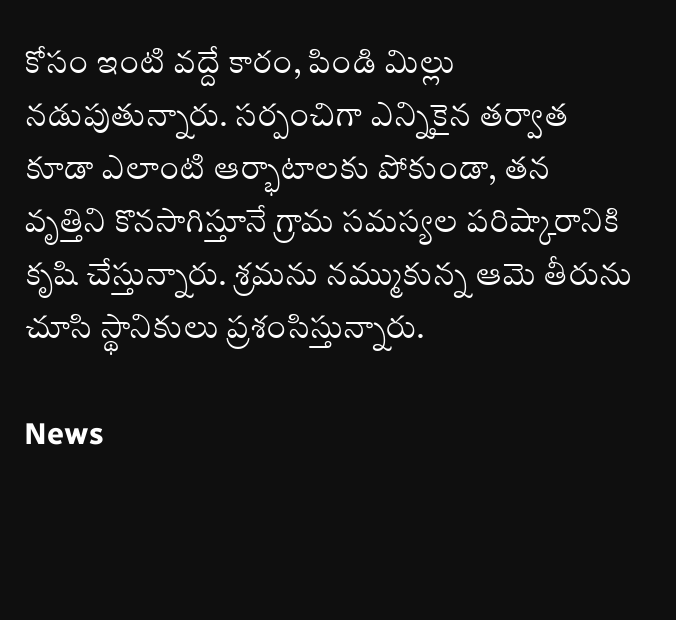కోసం ఇంటి వద్దే కారం, పిండి మిల్లు నడుపుతున్నారు. సర్పంచిగా ఎన్నికైన తర్వాత కూడా ఎలాంటి ఆర్భాటాలకు పోకుండా, తన వృత్తిని కొనసాగిస్తూనే గ్రామ సమస్యల పరిష్కారానికి కృషి చేస్తున్నారు. శ్రమను నమ్ముకున్న ఆమె తీరును చూసి స్థానికులు ప్రశంసిస్తున్నారు.

News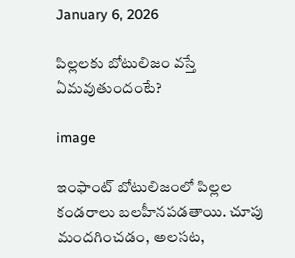January 6, 2026

పిల్లలకు బోటులిజం వస్తే ఏమవుతుందంటే?

image

ఇంఫాంట్ బోటులిజంలో పిల్లల కండరాలు బలహీనపడతాయి. చూపు మందగించడం, అలసట,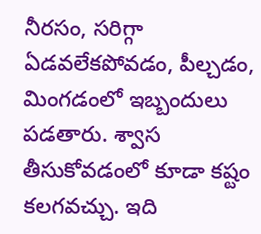నీరసం, సరిగ్గా ఏడవలేకపోవడం, పీల్చడం, మింగడంలో ఇబ్బందులు పడతారు. శ్వాస తీసుకోవడంలో కూడా కష్టం కలగవచ్చు. ఇది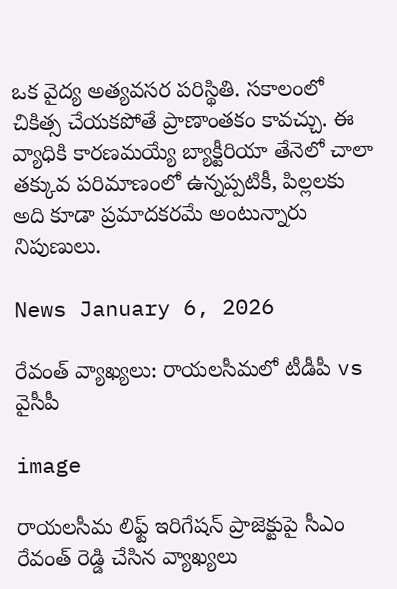ఒక వైద్య అత్యవసర పరిస్థితి. సకాలంలో చికిత్స చేయకపోతే ప్రాణాంతకం కావచ్చు. ఈ వ్యాధికి కారణమయ్యే బ్యాక్టీరియా తేనెలో చాలా తక్కువ పరిమాణంలో ఉన్నప్పటికీ, పిల్లలకు అది కూడా ప్రమాదకరమే అంటున్నారు నిపుణులు.

News January 6, 2026

రేవంత్ వ్యాఖ్యలు: రాయలసీమలో టీడీపీ vs వైసీపీ

image

రాయలసీమ లిఫ్ట్ ఇరిగేషన్ ప్రాజెక్టుపై సీఎం రేవంత్ రెడ్డి చేసిన వ్యాఖ్యలు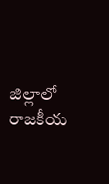జిల్లాలో రాజకీయ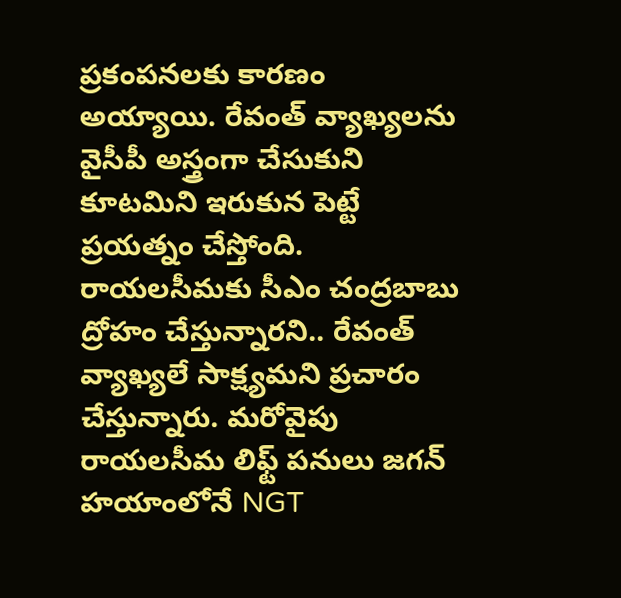ప్రకంపనలకు కారణం అయ్యాయి. రేవంత్ వ్యాఖ్యలను వైసీపీ అస్త్రంగా చేసుకుని కూటమిని ఇరుకున పెట్టే ప్రయత్నం చేస్తోంది. రాయలసీమకు సీఎం చంద్రబాబు ద్రోహం చేస్తున్నారని.. రేవంత్ వ్యాఖ్యలే సాక్ష్యమని ప్రచారం చేస్తున్నారు. మరోవైపు రాయలసీమ లిఫ్ట్ పనులు జగన్ హయాంలోనే NGT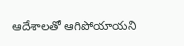ఆదేశాలతో ఆగిపోయాయని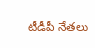టీడీపీ నేతలు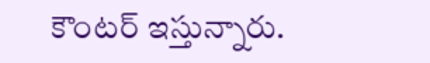కౌంటర్ ఇస్తున్నారు.